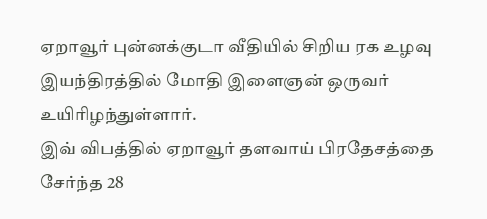ஏறாவூர் புன்னக்குடா வீதியில் சிறிய ரக உழவு இயந்திரத்தில் மோதி இளைஞன் ஒருவர் உயிரிழந்துள்ளார்.
இவ் விபத்தில் ஏறாவூர் தளவாய் பிரதேசத்தை சேர்ந்த 28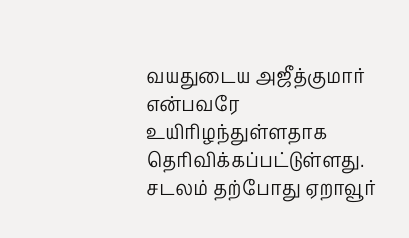வயதுடைய அஜீத்குமார் என்பவரே உயிரிழந்துள்ளதாக தெரிவிக்கப்பட்டுள்ளது.
சடலம் தற்போது ஏறாவூர்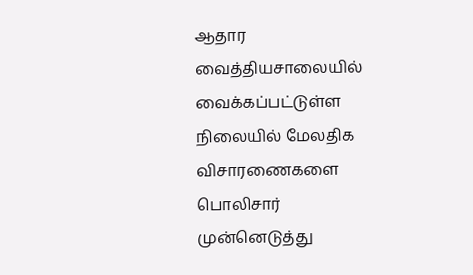ஆதார வைத்தியசாலையில் வைக்கப்பட்டுள்ள நிலையில் மேலதிக விசாரணைகளை பொலிசார் முன்னெடுத்து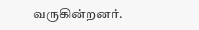வருகின்றனர்.